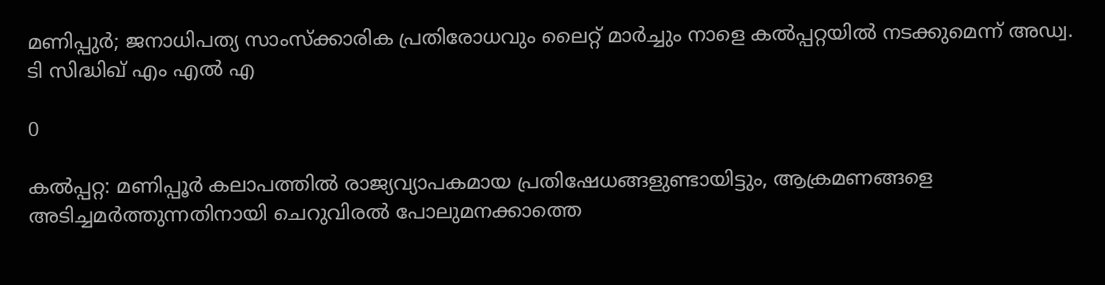മണിപ്പുർ; ജനാധിപത്യ സാംസ്‌ക്കാരിക പ്രതിരോധവും ലൈറ്റ് മാര്‍ച്ചും നാളെ കല്‍പ്പറ്റയില്‍ നടക്കുമെന്ന് അഡ്വ. ടി സിദ്ധിഖ് എം എല്‍ എ

0

കല്‍പ്പറ്റ: മണിപ്പൂര്‍ കലാപത്തില്‍ രാജ്യവ്യാപകമായ പ്രതിഷേധങ്ങളുണ്ടായിട്ടും, ആക്രമണങ്ങളെ അടിച്ചമര്‍ത്തുന്നതിനായി ചെറുവിരല്‍ പോലുമനക്കാത്തെ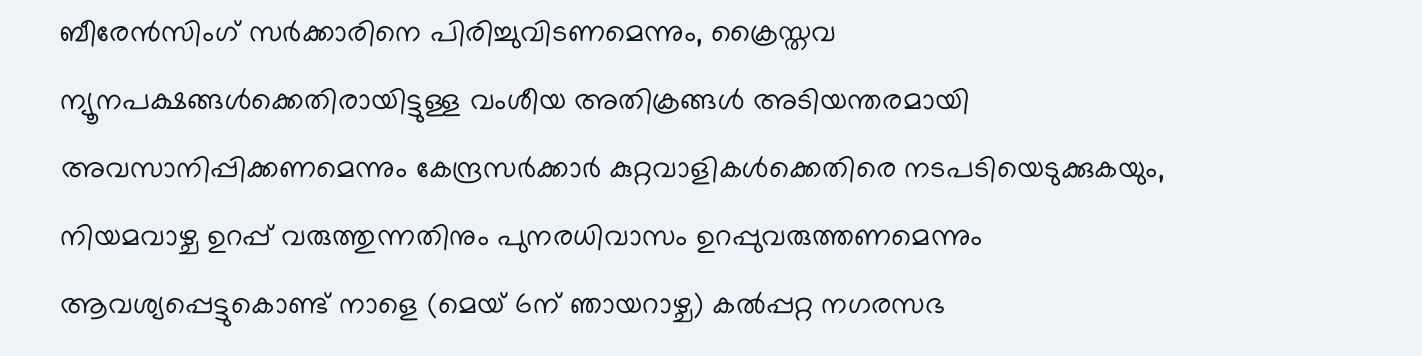ബീരേന്‍സിംഗ് സര്‍ക്കാരിനെ പിരിച്ചുവിടണമെന്നും, ക്രൈസ്തവ ന്യൂനപക്ഷങ്ങള്‍ക്കെതിരായിട്ടുള്ള വംശീയ അതിക്രങ്ങള്‍ അടിയന്തരമായി അവസാനിപ്പിക്കണമെന്നും കേന്ദ്രസര്‍ക്കാര്‍ കുറ്റവാളികള്‍ക്കെതിരെ നടപടിയെടുക്കുകയും, നിയമവാഴ്ച ഉറപ്പ് വരുത്തുന്നതിനും പുനരധിവാസം ഉറപ്പുവരുത്തണമെന്നും ആവശ്യപ്പെട്ടുകൊണ്ട് നാളെ (മെയ് 6ന് ഞായറാഴ്ച) കല്‍പ്പറ്റ നഗരസഭ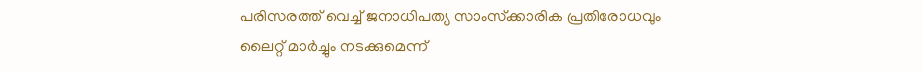പരിസരത്ത് വെച്ച് ജനാധിപത്യ സാംസ്‌ക്കാരിക പ്രതിരോധവും ലൈറ്റ് മാര്‍ച്ചും നടക്കുമെന്ന്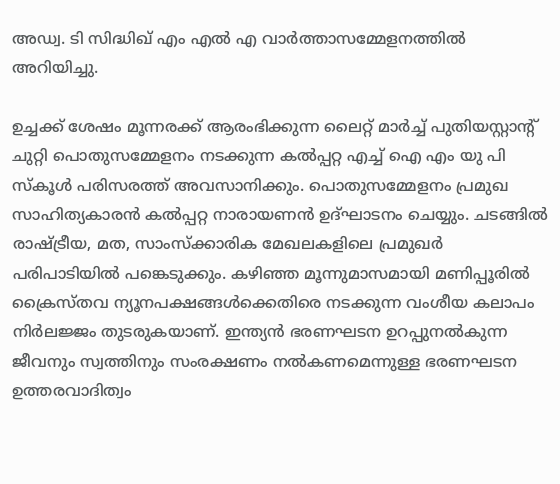അഡ്വ. ടി സിദ്ധിഖ് എം എല്‍ എ വാര്‍ത്താസമ്മേളനത്തില്‍ അറിയിച്ചു.

ഉച്ചക്ക് ശേഷം മൂന്നരക്ക് ആരംഭിക്കുന്ന ലൈറ്റ് മാര്‍ച്ച് പുതിയസ്റ്റാന്റ് ചുറ്റി പൊതുസമ്മേളനം നടക്കുന്ന കല്‍പ്പറ്റ എച്ച് ഐ എം യു പി സ്‌കൂള്‍ പരിസരത്ത് അവസാനിക്കും. പൊതുസമ്മേളനം പ്രമുഖ സാഹിത്യകാരന്‍ കല്‍പ്പറ്റ നാരായണന്‍ ഉദ്ഘാടനം ചെയ്യും. ചടങ്ങില്‍ രാഷ്ട്രീയ, മത, സാംസ്‌ക്കാരിക മേഖലകളിലെ പ്രമുഖര്‍ പരിപാടിയില്‍ പങ്കെടുക്കും. കഴിഞ്ഞ മൂന്നുമാസമായി മണിപ്പൂരില്‍ ക്രൈസ്തവ ന്യൂനപക്ഷങ്ങള്‍ക്കെതിരെ നടക്കുന്ന വംശീയ കലാപം നിര്‍ലജ്ജം തുടരുകയാണ്. ഇന്ത്യന്‍ ഭരണഘടന ഉറപ്പുനല്‍കുന്ന ജീവനും സ്വത്തിനും സംരക്ഷണം നല്‍കണമെന്നുള്ള ഭരണഘടന ഉത്തരവാദിത്വം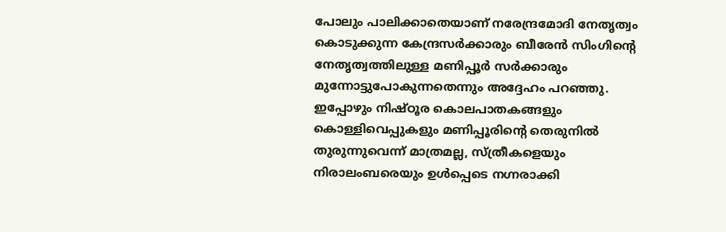പോലും പാലിക്കാതെയാണ് നരേന്ദ്രമോദി നേതൃത്വം കൊടുക്കുന്ന കേന്ദ്രസര്‍ക്കാരും ബീരേന്‍ സിംഗിന്റെ നേതൃത്വത്തിലുള്ള മണിപ്പൂര്‍ സര്‍ക്കാരും മുന്നോട്ടുപോകുന്നതെന്നും അദ്ദേഹം പറഞ്ഞു. ഇപ്പോഴും നിഷ്ഠൂര കൊലപാതകങ്ങളും കൊള്ളിവെപ്പുകളും മണിപ്പൂരിന്റെ തെരുനില്‍ തുരുന്നുവെന്ന് മാത്രമല്ല, സ്ത്രീകളെയും നിരാലംബരെയും ഉള്‍പ്പെടെ നഗ്നരാക്കി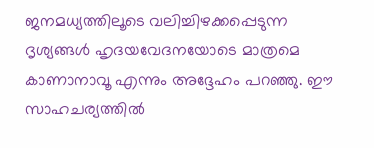ജനമധ്യത്തിലൂടെ വലിച്ചിഴക്കപ്പെടുന്ന ദൃശ്യങ്ങള്‍ ഹൃദയവേദനയോടെ മാത്രമെ കാണാനാവൂ എന്നും അദ്ദേഹം പറഞ്ഞു. ഈ സാഹചര്യത്തില്‍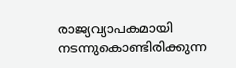രാജ്യവ്യാപകമായി നടന്നുകൊണ്ടിരിക്കുന്ന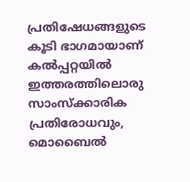പ്രതിഷേധങ്ങളുടെ കൂടി ഭാഗമായാണ് കല്‍പ്പറ്റയില്‍ ഇത്തരത്തിലൊരു സാംസ്‌ക്കാരിക പ്രതിരോധവും, മൊബൈല്‍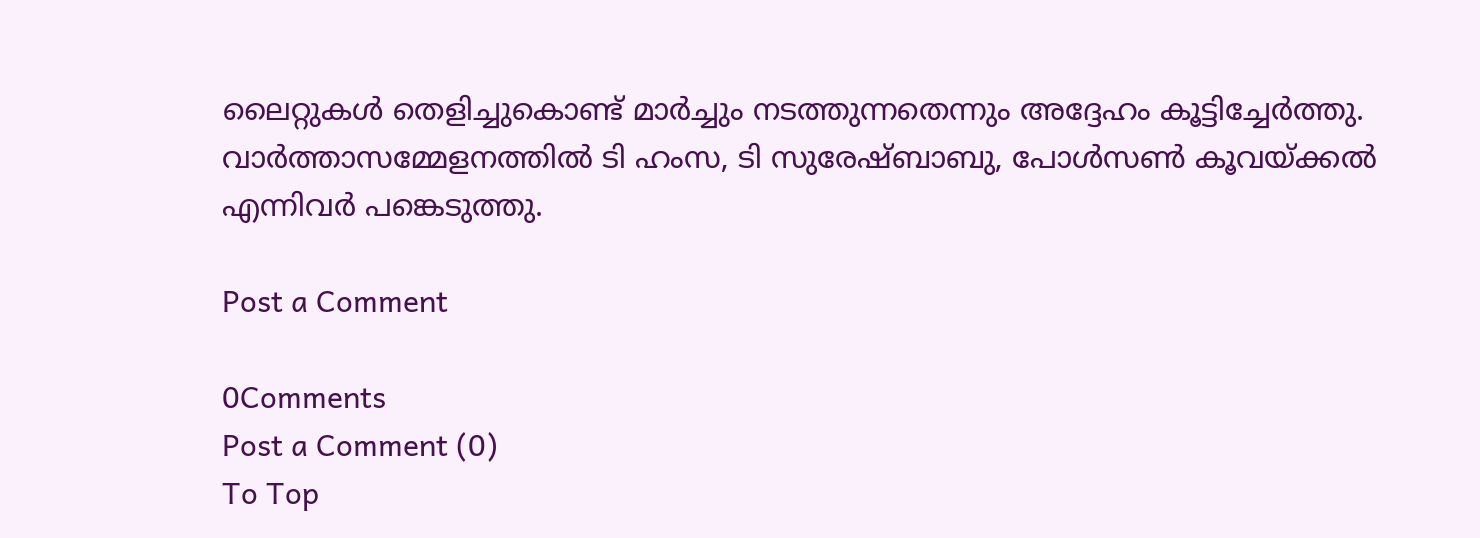ലൈറ്റുകള്‍ തെളിച്ചുകൊണ്ട് മാര്‍ച്ചും നടത്തുന്നതെന്നും അദ്ദേഹം കൂട്ടിച്ചേര്‍ത്തു. വാര്‍ത്താസമ്മേളനത്തില്‍ ടി ഹംസ, ടി സുരേഷ്ബാബു, പോള്‍സണ്‍ കൂവയ്ക്കല്‍ എന്നിവര്‍ പങ്കെടുത്തു.

Post a Comment

0Comments
Post a Comment (0)
To Top